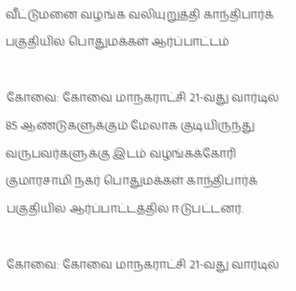வீட்டுமனை வழங்க வலியுறுத்தி காந்திபார்க் பகுதியில் பொதுமக்கள் ஆர்ப்பாட்டம்

கோவை: கோவை மாநகராட்சி 21-வது வார்டில் 85 ஆண்டுகளுக்கும் மேலாக குடியிருந்து வருபவர்களுக்கு இடம் வழங்கக்கோரி குமாரசாமி நகர் பொதுமக்கள் காந்திபார்க் பகுதியில் ஆர்ப்பாட்டத்தில் ஈடுபட்டனர்.

கோவை: கோவை மாநகராட்சி 21-வது வார்டில்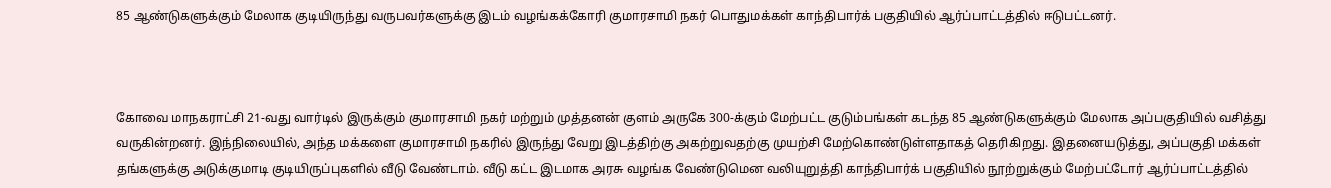85 ஆண்டுகளுக்கும் மேலாக குடியிருந்து வருபவர்களுக்கு இடம் வழங்கக்கோரி குமாரசாமி நகர் பொதுமக்கள் காந்திபார்க் பகுதியில் ஆர்ப்பாட்டத்தில் ஈடுபட்டனர்.



கோவை மாநகராட்சி 21-வது வார்டில் இருக்கும் குமாரசாமி நகர் மற்றும் முத்தனன் குளம் அருகே 300-க்கும் மேற்பட்ட குடும்பங்கள் கடந்த 85 ஆண்டுகளுக்கும் மேலாக அப்பகுதியில் வசித்து வருகின்றனர். இந்நிலையில், அந்த மக்களை குமாரசாமி நகரில் இருந்து வேறு இடத்திற்கு அகற்றுவதற்கு முயற்சி மேற்கொண்டுள்ளதாகத் தெரிகிறது. இதனையடுத்து, அப்பகுதி மக்கள் தங்களுக்கு அடுக்குமாடி குடியிருப்புகளில் வீடு வேண்டாம். வீடு கட்ட இடமாக அரசு வழங்க வேண்டுமென வலியுறுத்தி காந்திபார்க் பகுதியில் நூற்றுக்கும் மேற்பட்டோர் ஆர்ப்பாட்டத்தில்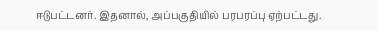ஈடுபட்டனர். இதனால், அப்பகுதியில் பரபரப்பு ஏற்பட்டது.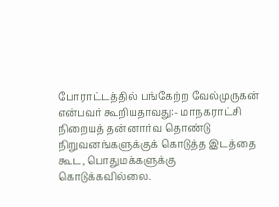போராட்டத்தில் பங்கேற்ற வேல்முருகன் என்பவர் கூறியதாவது:- மாநகராட்சி நிறையத் தன்னார்வ தொண்டு நிறுவனங்களுக்குக் கொடுத்த இடத்தை கூட, பொதுமக்களுக்கு கொடுக்கவில்லை.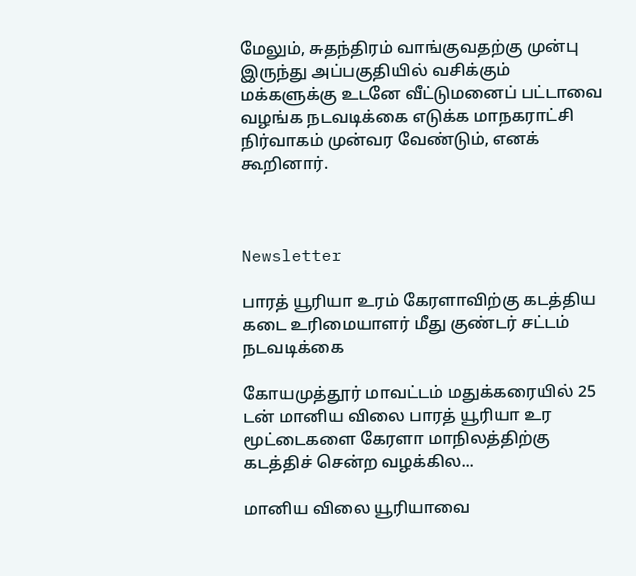மேலும், சுதந்திரம் வாங்குவதற்கு முன்பு இருந்து அப்பகுதியில் வசிக்கும் மக்களுக்கு உடனே வீட்டுமனைப் பட்டாவை வழங்க நடவடிக்கை எடுக்க மாநகராட்சி நிர்வாகம் முன்வர வேண்டும், எனக் கூறினார்.



Newsletter

பாரத் யூரியா உரம் கேரளாவிற்கு கடத்திய கடை உரிமையாளர் மீது குண்டர் சட்டம் நடவடிக்கை

கோயமுத்தூர் மாவட்டம் மதுக்கரையில் 25 டன் மானிய விலை பாரத் யூரியா உர மூட்டைகளை கேரளா மாநிலத்திற்கு கடத்திச் சென்ற வழக்கில...

மானிய விலை யூரியாவை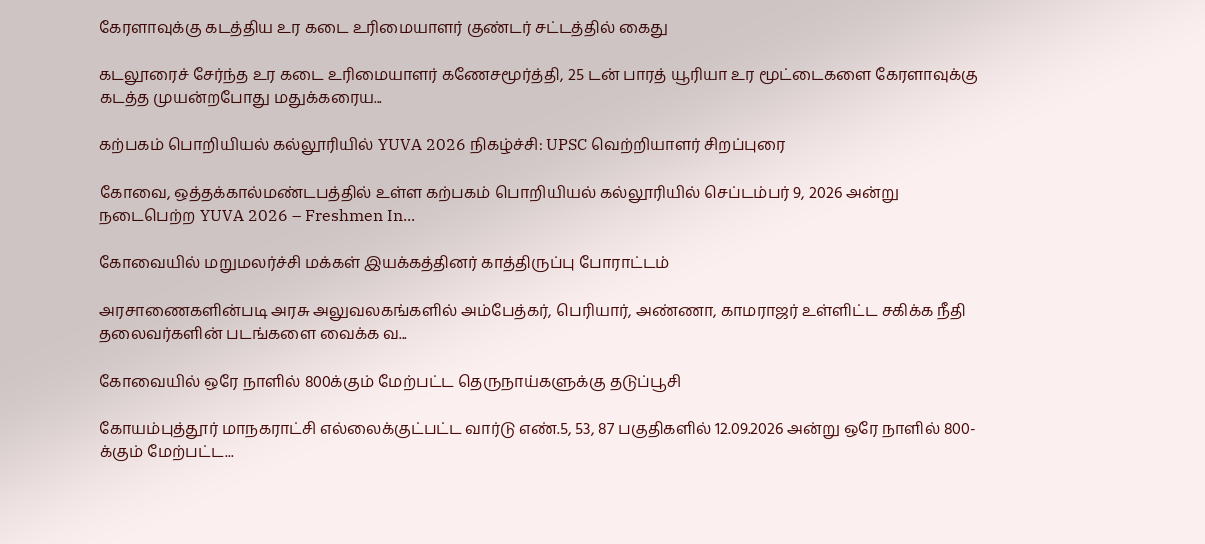கேரளாவுக்கு கடத்திய உர கடை உரிமையாளர் குண்டர் சட்டத்தில் கைது

கடலூரைச் சேர்ந்த உர கடை உரிமையாளர் கணேசமூர்த்தி, 25 டன் பாரத் யூரியா உர மூட்டைகளை கேரளாவுக்கு கடத்த முயன்றபோது மதுக்கரைய...

கற்பகம் பொறியியல் கல்லூரியில் YUVA 2026 நிகழ்ச்சி: UPSC வெற்றியாளர் சிறப்புரை

கோவை, ஒத்தக்கால்மண்டபத்தில் உள்ள கற்பகம் பொறியியல் கல்லூரியில் செப்டம்பர் 9, 2026 அன்று நடைபெற்ற YUVA 2026 – Freshmen In...

கோவையில் மறுமலர்ச்சி மக்கள் இயக்கத்தினர் காத்திருப்பு போராட்டம்

அரசாணைகளின்படி அரசு அலுவலகங்களில் அம்பேத்கர், பெரியார், அண்ணா, காமராஜர் உள்ளிட்ட சகிக்க நீதி தலைவர்களின் படங்களை வைக்க வ...

கோவையில் ஒரே நாளில் 800க்கும் மேற்பட்ட தெருநாய்களுக்கு தடுப்பூசி

கோயம்புத்தூர் மாநகராட்சி எல்லைக்குட்பட்ட வார்டு எண்.5, 53, 87 பகுதிகளில் 12.09.2026 அன்று ஒரே நாளில் 800-க்கும் மேற்பட்ட...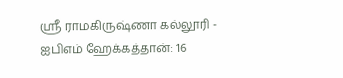ஸ்ரீ ராமகிருஷ்ணா கல்லூரி - ஐபிஎம் ஹேக்கத்தான்: 16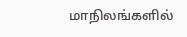மாநிலங்களில்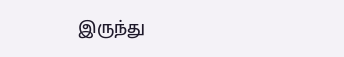இருந்து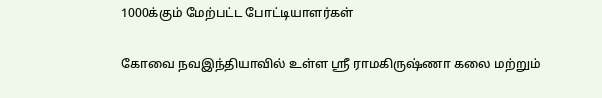1000க்கும் மேற்பட்ட போட்டியாளர்கள்

கோவை நவஇந்தியாவில் உள்ள ஸ்ரீ ராமகிருஷ்ணா கலை மற்றும்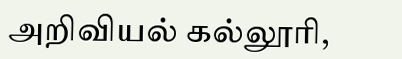அறிவியல் கல்லூரி,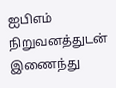ஐபிஎம் நிறுவனத்துடன் இணைந்து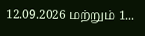12.09.2026 மற்றும் 1...